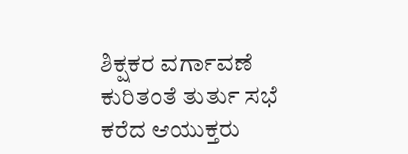ಶಿಕ್ಷಕರ ವರ್ಗಾವಣೆ ಕುರಿತಂತೆ ತುರ್ತು ಸಭೆ ಕರೆದ ಆಯುಕ್ತರು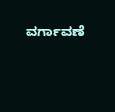ವರ್ಗಾವಣೆ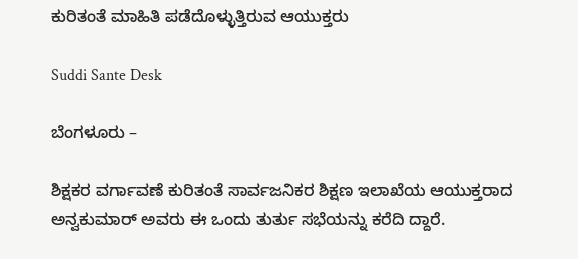ಕುರಿತಂತೆ ಮಾಹಿತಿ ಪಡೆದೊಳ್ಳುತ್ತಿರುವ ಆಯುಕ್ತರು

Suddi Sante Desk

ಬೆಂಗಳೂರು –

ಶಿಕ್ಷಕರ ವರ್ಗಾವಣೆ ಕುರಿತಂತೆ ಸಾರ್ವಜನಿಕರ ಶಿಕ್ಷಣ ಇಲಾಖೆಯ ಆಯುಕ್ತರಾದ ಅನ್ವಕುಮಾರ್ ಅವರು ಈ ಒಂದು ತುರ್ತು ಸಭೆಯನ್ನು ಕರೆದಿ ದ್ದಾರೆ.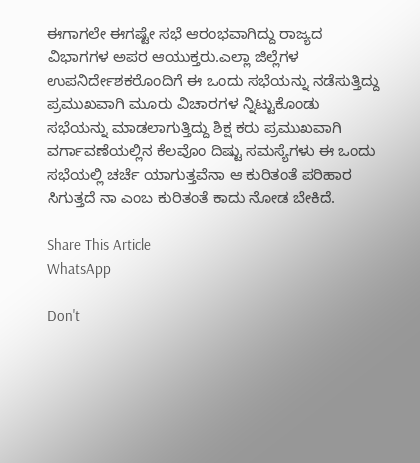ಈಗಾಗಲೇ ಈಗಷ್ಟೇ ಸಭೆ ಆರಂಭವಾಗಿದ್ದು ರಾಜ್ಯದ ವಿಭಾಗಗಳ ಅಪರ ಆಯುಕ್ತರು.ಎಲ್ಲಾ ಜಿಲ್ಲೆಗಳ ಉಪನಿರ್ದೇಶಕರೊಂದಿಗೆ ಈ ಒಂದು ಸಭೆಯನ್ನು ನಡೆಸುತ್ತಿದ್ದು ಪ್ರಮುಖವಾಗಿ ಮೂರು ವಿಚಾರಗಳ ನ್ನಿಟ್ಟುಕೊಂಡು ಸಭೆಯನ್ನು ಮಾಡಲಾಗುತ್ತಿದ್ದು ಶಿಕ್ಷ ಕರು ಪ್ರಮುಖವಾಗಿ ವರ್ಗಾವಣೆಯಲ್ಲಿನ ಕೆಲವೊಂ ದಿಷ್ಟು ಸಮಸ್ಯೆಗಳು ಈ ಒಂದು ಸಭೆಯಲ್ಲಿ ಚರ್ಚೆ ಯಾಗುತ್ತವೆನಾ ಆ ಕುರಿತಂತೆ ಪರಿಹಾರ ಸಿಗುತ್ತದೆ ನಾ ಎಂಬ ಕುರಿತಂತೆ ಕಾದು ನೋಡ ಬೇಕಿದೆ.

Share This Article
WhatsApp

Don't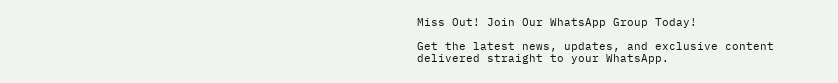Miss Out! Join Our WhatsApp Group Today!

Get the latest news, updates, and exclusive content delivered straight to your WhatsApp.